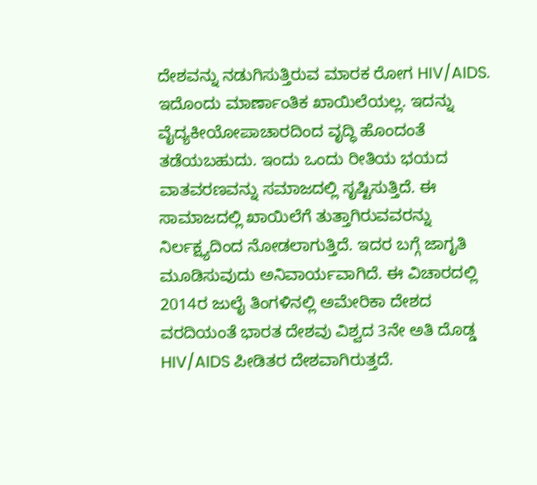ದೇಶವನ್ನು ನಡುಗಿಸುತ್ತಿರುವ ಮಾರಕ ರೋಗ HIV/AIDS. ಇದೊಂದು ಮಾರ್ಣಾಂತಿಕ ಖಾಯಿಲೆಯಲ್ಲ. ಇದನ್ನು ವೈದ್ಯಕೀಯೋಪಾಚಾರದಿಂದ ವೃದ್ಧಿ ಹೊಂದಂತೆ ತಡೆಯಬಹುದು. ಇಂದು ಒಂದು ರೀತಿಯ ಭಯದ ವಾತವರಣವನ್ನು ಸಮಾಜದಲ್ಲಿ ಸೃಷ್ಟಿಸುತ್ತಿದೆ. ಈ ಸಾಮಾಜದಲ್ಲಿ ಖಾಯಿಲೆಗೆ ತುತ್ತಾಗಿರುವವರನ್ನು ನಿರ್ಲಕ್ಷ್ಯದಿಂದ ನೋಡಲಾಗುತ್ತಿದೆ. ಇದರ ಬಗ್ಗೆ ಜಾಗೃತಿ ಮೂಡಿಸುವುದು ಅನಿವಾರ್ಯವಾಗಿದೆ. ಈ ವಿಚಾರದಲ್ಲಿ 2014ರ ಜುಲೈ ತಿಂಗಳಿನಲ್ಲಿ ಅಮೇರಿಕಾ ದೇಶದ ವರದಿಯಂತೆ ಭಾರತ ದೇಶವು ವಿಶ್ವದ 3ನೇ ಅತಿ ದೊಡ್ಡ HIV/AIDS ಪೀಡಿತರ ದೇಶವಾಗಿರುತ್ತದೆ.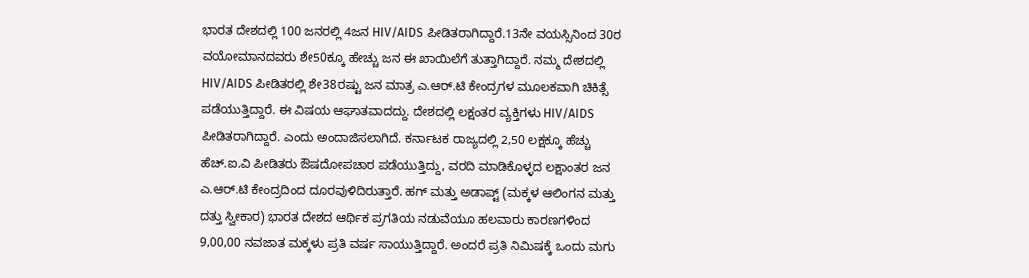ಭಾರತ ದೇಶದಲ್ಲಿ 100 ಜನರಲ್ಲಿ 4ಜನ HIV/AIDS ಪೀಡಿತರಾಗಿದ್ದಾರೆ.13ನೇ ವಯಸ್ಸಿನಿಂದ 30ರ ವಯೋಮಾನದವರು ಶೇ50ಕ್ಕೂ ಹೇಚ್ಚು ಜನ ಈ ಖಾಯಿಲೆಗೆ ತುತ್ತಾಗಿದ್ದಾರೆ. ನಮ್ಮ ದೇಶದಲ್ಲಿ HIV/AIDS ಪೀಡಿತರಲ್ಲಿ ಶೇ38ರಷ್ಟು ಜನ ಮಾತ್ರ ಎ.ಆರ್.ಟಿ ಕೇಂದ್ರಗಳ ಮೂಲಕವಾಗಿ ಚಿಕಿತ್ಸೆ ಪಡೆಯುತ್ತಿದ್ದಾರೆ. ಈ ವಿಷಯ ಆಘಾತವಾದದ್ದು. ದೇಶದಲ್ಲಿ ಲಕ್ಷಂತರ ವ್ಯಕ್ತಿಗಳು HIV/AIDS ಪೀಡಿತರಾಗಿದ್ದಾರೆ. ಎಂದು ಅಂದಾಜಿಸಲಾಗಿದೆ. ಕರ್ನಾಟಕ ರಾಜ್ಯದಲ್ಲಿ 2,50 ಲಕ್ಷಕ್ಕೂ ಹೆಚ್ಚು ಹೆಚ್.ಐ.ವಿ ಪೀಡಿತರು ಔಷದೋಪಚಾರ ಪಡೆಯುತ್ತಿದ್ದು, ವರದಿ ಮಾಡಿಕೊಳ್ಳದ ಲಕ್ಷಾಂತರ ಜನ ಎ.ಆರ್.ಟಿ ಕೇಂದ್ರದಿಂದ ದೂರವುಳಿದಿರುತ್ತಾರೆ. ಹಗ್ ಮತ್ತು ಅಡಾಪ್ಟ್ (ಮಕ್ಕಳ ಆಲಿಂಗನ ಮತ್ತು ದತ್ತು ಸ್ವೀಕಾರ) ಭಾರತ ದೇಶದ ಆರ್ಥಿಕ ಪ್ರಗತಿಯ ನಡುವೆಯೂ ಹಲವಾರು ಕಾರಣಗಳಿಂದ 9,00,00 ನವಜಾತ ಮಕ್ಕಳು ಪ್ರತಿ ವರ್ಷ ಸಾಯುತ್ತಿದ್ದಾರೆ. ಅಂದರೆ ಪ್ರತಿ ನಿಮಿಷಕ್ಕೆ ಒಂದು ಮಗು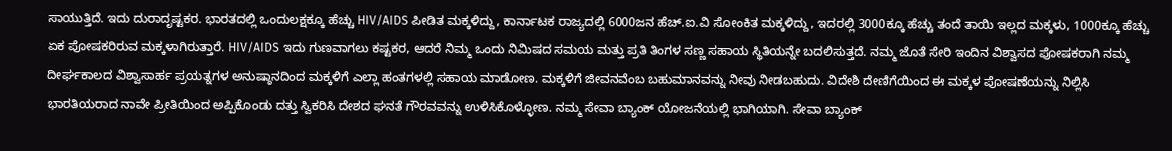ಸಾಯುತ್ತಿದೆ. ಇದು ದುರಾದೃಷ್ಟಕರ. ಭಾರತದಲ್ಲಿ ಒಂದುಲಕ್ಷಕ್ಕೂ ಹೆಚ್ಚು HIV/AIDS ಪೀಡಿತ ಮಕ್ಕಳಿದ್ದು, ಕಾರ್ನಾಟಕ ರಾಜ್ಯದಲ್ಲಿ 6000ಜನ ಹೆಚ್.ಐ.ವಿ ಸೋಂಕಿತ ಮಕ್ಕಳಿದ್ದು, ಇದರಲ್ಲಿ 3000ಕ್ಕೂ ಹೆಚ್ಚು ತಂದೆ ತಾಯಿ ಇಲ್ಲದ ಮಕ್ಕಳು, 1000ಕ್ಕೂ ಹೆಚ್ಚು ಏಕ ಪೋಷಕರಿರುವ ಮಕ್ಕಳಾಗಿರುತ್ತಾರೆ. HIV/AIDS ಇದು ಗುಣವಾಗಲು ಕಷ್ಟಕರ, ಆದರೆ ನಿಮ್ಮ ಒಂದು ನಿಮಿಷದ ಸಮಯ ಮತ್ತು ಪ್ರತಿ ತಿಂಗಳ ಸಣ್ಣ ಸಹಾಯ ಸ್ಥಿತಿಯನ್ನೇ ಬದಲಿಸುತ್ತದೆ. ನಮ್ಮ ಜೊತೆ ಸೇರಿ ಇಂದಿನ ವಿಶ್ವಾಸದ ಪೋಷಕರಾಗಿ ನಮ್ಮ ದೀರ್ಘಕಾಲದ ವಿಶ್ವಾಸಾರ್ಹ ಪ್ರಯತ್ನಗಳ ಅನುಷ್ಠಾನದಿಂದ ಮಕ್ಕಳಿಗೆ ಎಲ್ಲಾ ಹಂತಗಳಲ್ಲಿ ಸಹಾಯ ಮಾಡೋಣ. ಮಕ್ಕಳಿಗೆ ಜೀವನವೆಂಬ ಬಹುಮಾನವನ್ನು ನೀವು ನೀಡಬಹುದು. ವಿದೇಶಿ ದೇಣಿಗೆಯಿಂದ ಈ ಮಕ್ಕಳ ಪೋಷಣೆಯನ್ನು ನಿಲ್ಲಿಸಿ ಭಾರತಿಯರಾದ ನಾವೇ ಪ್ರೀತಿಯಿಂದ ಅಪ್ಪಿಕೊಂಡು ದತ್ತು ಸ್ವಿಕರಿಸಿ ದೇಶದ ಘನತೆ ಗೌರವವನ್ನು ಉಳಿಸಿಕೊಳ್ಳೋಣ. ನಮ್ಮ ಸೇವಾ ಬ್ಯಾಂಕ್ ಯೋಜನೆಯಲ್ಲಿ ಭಾಗಿಯಾಗಿ. ಸೇವಾ ಬ್ಯಾಂಕ್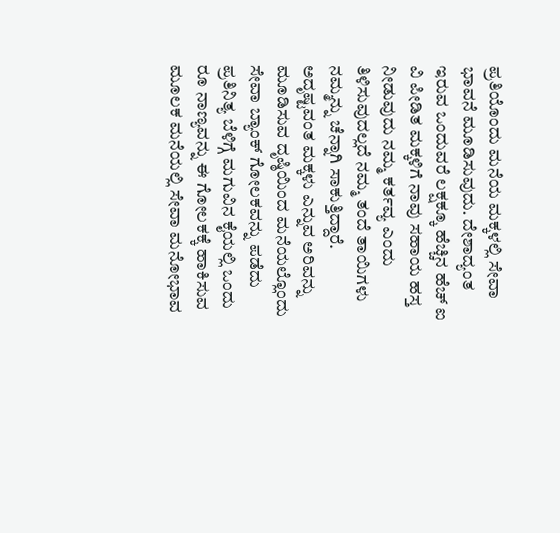ಪ್ರತಿಯೊಂದು ಮನೆಯ ಮಕ್ಕಳಲ್ಲಿ ಸೇವಾ ಭಾವನೆ ಮೂಡಿಸುವುದು. ದೇಶಾದ್ಯಂತ ಇರುವ ಒಂದುವರೆ ಲಕ್ಷಕ್ಕೂ ಹೆಚ್ಚಿನ ಹೆಚ್ ಐ ವಿ ಪೀಡಿತ ಮಕ್ಕಳಿಗೆ ನಾವು ಸಹಾಯ ಹಸ್ತ ನೀಡುವುದು ನಮ್ಮ ಕರ್ತವ್ಯ ಎಂದು ತಿಳಿಸುವುದಲ್ಲದೆ ನಮ್ಮ ತಂದೆ ತಾಯಿಗಳು ನಮ್ಮನ್ನು ಚೆನ್ನಾಗಿ ಸಾಕುತ್ತಿದ್ದಾರೆ. ಅದೃಷ್ಟವಂತ ಮಕ್ಕಳು ಎನ್ನುವ ಅರಿವನ್ನು ಮೂಡಿಸುವ ದೃಷ್ಠಿಯಿಂದ ಮನೆಯಲ್ಲೊಂದು ಸೇವಾ ಬ್ಯಾಂಕ್ ಗೋಲಕವನ್ನು ಪಡೆದು ಪ್ರತಿನಿತ್ಯ ಬೆಳಿಗ್ಗೆ ಮಗುವಿನ ಕೈಯಲ್ಲಿ ಒಂದು ರೂ ನಾಣ್ಯವನ್ನು ಈ ಗೋಲಕಕ್ಕೆ ಹಾಕಿಸುವ ಮೂಲಕ ಮನೆಯಲ್ಲಿ ಸೇವಾ ಮನೋಭಾವ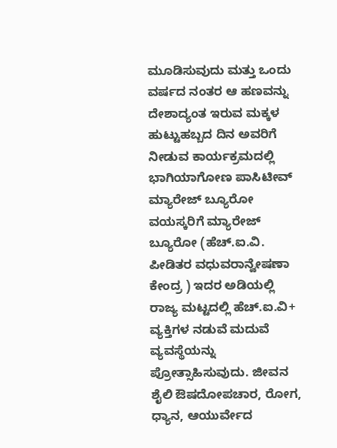ಮೂಡಿಸುವುದು ಮತ್ತು ಒಂದು ವರ್ಷದ ನಂತರ ಆ ಹಣವನ್ನು ದೇಶಾದ್ಯಂತ ಇರುವ ಮಕ್ಕಳ ಹುಟ್ಟುಹಬ್ಬದ ದಿನ ಅವರಿಗೆ ನೀಡುವ ಕಾರ್ಯಕ್ರಮದಲ್ಲಿ ಭಾಗಿಯಾಗೋಣ ಪಾಸಿಟೀವ್ ಮ್ಯಾರೇಜ್ ಬ್ಯೂರೋ ವಯಸ್ಕರಿಗೆ ಮ್ಯಾರೇಜ್ ಬ್ಯೂರೋ (ಹೆಚ್.ಐ.ವಿ. ಪೀಡಿತರ ವಧುವರಾನ್ವೇಷಣಾ ಕೇಂದ್ರ ) ಇದರ ಅಡಿಯಲ್ಲಿ ರಾಜ್ಯ ಮಟ್ಟದಲ್ಲಿ ಹೆಚ್.ಐ.ವಿ+ ವ್ಯಕ್ತಿಗಳ ನಡುವೆ ಮದುವೆ ವ್ಯವಸ್ಥೆಯನ್ನು ಪ್ರೋತ್ಸಾಹಿಸುವುದು. ಜೀವನ ಶೈಲಿ ಔಷದೋಪಚಾರ, ರೋಗ, ಧ್ಯಾನ, ಆಯುರ್ವೇದ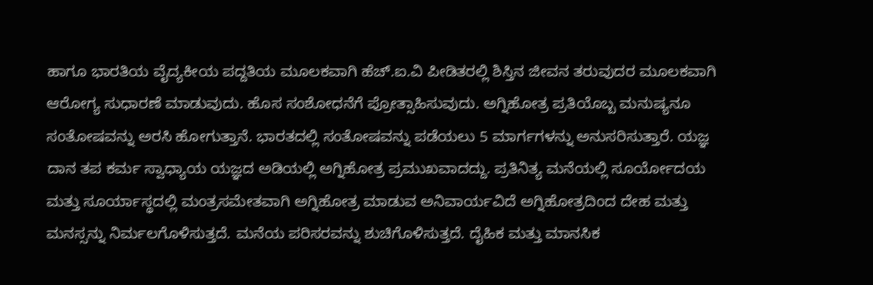ಹಾಗೂ ಭಾರತಿಯ ವೈದ್ಯಕೀಯ ಪದ್ದತಿಯ ಮೂಲಕವಾಗಿ ಹೆಚ್.ಐ.ವಿ ಪೀಡಿತರಲ್ಲಿ ಶಿಸ್ತಿನ ಜೀವನ ತರುವುದರ ಮೂಲಕವಾಗಿ ಆರೋಗ್ಯ ಸುಧಾರಣೆ ಮಾಡುವುದು. ಹೊಸ ಸಂಶೋಧನೆಗೆ ಪ್ರೋತ್ಸಾಹಿಸುವುದು. ಅಗ್ನಿಹೋತ್ರ ಪ್ರತಿಯೊಬ್ಬ ಮನುಷ್ಯನೂ ಸಂತೋಷವನ್ನು ಅರಸಿ ಹೋಗುತ್ತಾನೆ. ಭಾರತದಲ್ಲಿ ಸಂತೋಷವನ್ನು ಪಡೆಯಲು 5 ಮಾರ್ಗಗಳನ್ನು ಅನುಸರಿಸುತ್ತಾರೆ. ಯಜ್ಞ ದಾನ ತಪ ಕರ್ಮ ಸ್ವಾಧ್ಯಾಯ ಯಜ್ಞದ ಅಡಿಯಲ್ಲಿ ಅಗ್ನಿಹೋತ್ರ ಪ್ರಮುಖವಾದದ್ದು. ಪ್ರತಿನಿತ್ಯ ಮನೆಯಲ್ಲಿ ಸೂರ್ಯೋದಯ ಮತ್ತು ಸೂರ್ಯಾಸ್ಥದಲ್ಲಿ ಮಂತ್ರಸಮೇತವಾಗಿ ಅಗ್ನಿಹೋತ್ರ ಮಾಡುವ ಅನಿವಾರ್ಯವಿದೆ ಅಗ್ನಿಹೋತ್ರದಿಂದ ದೇಹ ಮತ್ತು ಮನಸ್ಸನ್ನು ನಿರ್ಮಲಗೊಳಿಸುತ್ತದೆ. ಮನೆಯ ಪರಿಸರವನ್ನು ಶುಚಿಗೊಳಿಸುತ್ತದೆ. ದೈಹಿಕ ಮತ್ತು ಮಾನಸಿಕ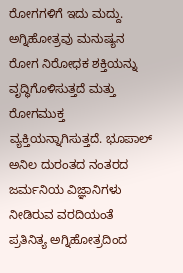ರೋಗಗಳಿಗೆ ಇದು ಮದ್ದು. ಅಗ್ನಿಹೋತ್ರವು ಮನುಷ್ಯನ ರೋಗ ನಿರೋಧಕ ಶಕ್ತಿಯನ್ನು ವೃದ್ಧಿಗೊಳಿಸುತ್ತದೆ ಮತ್ತು ರೋಗಮುಕ್ತ ವ್ಯಕ್ತಿಯನ್ನಾಗಿಸುತ್ತದೆ. ಭೂಪಾಲ್ ಅನಿಲ ದುರಂತದ ನಂತರದ ಜರ್ಮನಿಯ ವಿಜ್ಞಾನಿಗಳು ನೀಡಿರುವ ವರದಿಯಂತೆ ಪ್ರತಿನಿತ್ಯ ಅಗ್ನಿಹೋತ್ರದಿಂದ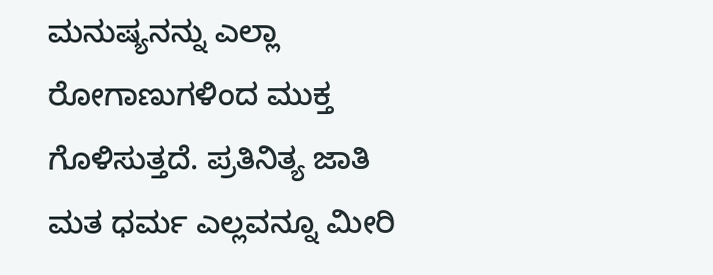ಮನುಷ್ಯನನ್ನು ಎಲ್ಲಾ ರೋಗಾಣುಗಳಿಂದ ಮುಕ್ತ ಗೊಳಿಸುತ್ತದೆ. ಪ್ರತಿನಿತ್ಯ ಜಾತಿ ಮತ ಧರ್ಮ ಎಲ್ಲವನ್ನೂ ಮೀರಿ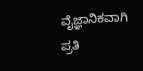ವೈಜ್ಞಾನಿಕವಾಗಿ ಪ್ರತಿ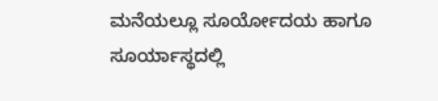ಮನೆಯಲ್ಲೂ ಸೂರ್ಯೋದಯ ಹಾಗೂ ಸೂರ್ಯಾಸ್ಥದಲ್ಲಿ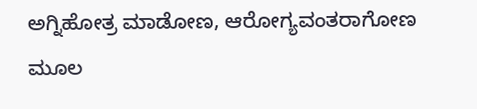ಅಗ್ನಿಹೋತ್ರ ಮಾಡೋಣ, ಆರೋಗ್ಯವಂತರಾಗೋಣ ಮೂಲ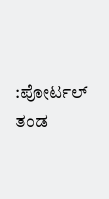:ಪೋರ್ಟಲ್ ತಂಡ